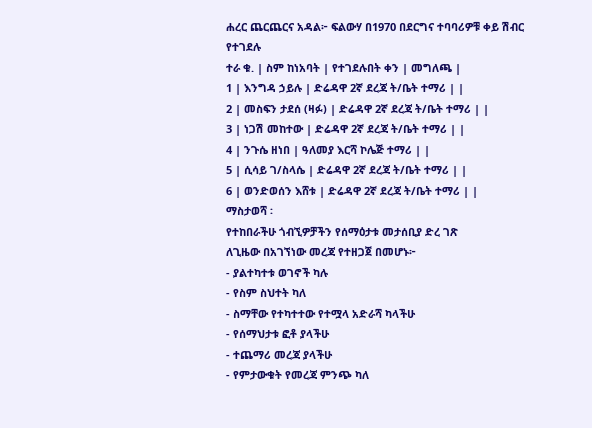ሐረር ጨርጨርና አዳል፦ ፍልውሃ በ1970 በደርግና ተባባሪዎቹ ቀይ ሽብር የተገደሉ
ተራ ቁ. | ስም ከነአባት | የተገደሉበት ቀን | መግለጫ |
1 | እንግዳ ኃይሉ | ድሬዳዋ 2ኛ ደረጃ ት/ቤት ተማሪ | |
2 | መስፍን ታደሰ (ዛፉ) | ድሬዳዋ 2ኛ ደረጃ ት/ቤት ተማሪ | |
3 | ነጋሽ መከተው | ድሬዳዋ 2ኛ ደረጃ ት/ቤት ተማሪ | |
4 | ንጉሴ ዘነበ | ዓለመያ እርሻ ኮሌጅ ተማሪ | |
5 | ሲሳይ ገ/ስላሴ | ድሬዳዋ 2ኛ ደረጃ ት/ቤት ተማሪ | |
6 | ወንድወሰን እሸቱ | ድሬዳዋ 2ኛ ደረጃ ት/ቤት ተማሪ | |
ማስታወሻ ፡
የተከበራችሁ ጎብኚዎቻችን የሰማዕታቱ መታሰቢያ ድረ ገጽ
ለጊዜው በአገኘነው መረጃ የተዘጋጀ በመሆኑ፦
- ያልተካተቱ ወገኖች ካሉ
- የስም ስህተት ካለ
- ስማቸው የተካተተው የተሟላ አድራሻ ካላችሁ
- የሰማህታቱ ፎቶ ያላችሁ
- ተጨማሪ መረጃ ያላችሁ
- የምታውቁት የመረጃ ምንጭ ካለ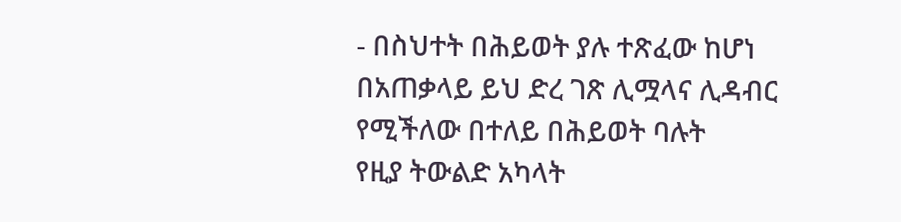- በስህተት በሕይወት ያሉ ተጽፈው ከሆነ
በአጠቃላይ ይህ ድረ ገጽ ሊሟላና ሊዳብር የሚችለው በተለይ በሕይወት ባሉት
የዚያ ትውልድ አካላት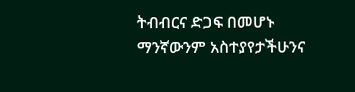ትብብርና ድጋፍ በመሆኑ ማንኛውንም አስተያየታችሁንና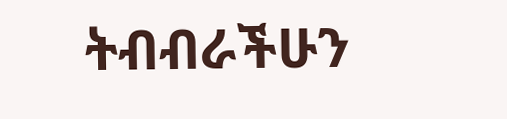ትብብራችሁን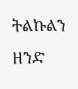ትልኩልን ዘንድ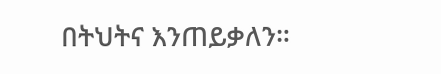በትህትና እንጠይቃለን።